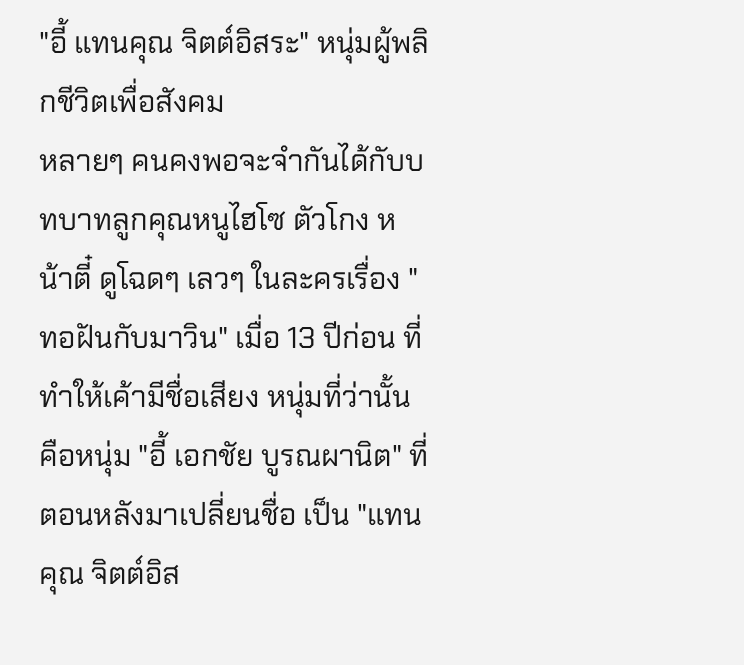"อี้ แทนคุณ จิตต์อิสระ" หนุ่มผู้พลิกชีวิตเพื่อสังคม
หลายๆ คนคงพอจะจำกันได้กับบทบาทลูกคุณหนูไฮโซ ตัวโกง หน้าตี๋ ดูโฉดๆ เลวๆ ในละครเรื่อง "ทอฝันกับมาวิน" เมื่อ 13 ปีก่อน ที่ทำให้เค้ามีชื่อเสียง หนุ่มที่ว่านั้น คือหนุ่ม "อี้ เอกชัย บูรณผานิต" ที่ตอนหลังมาเปลี่ยนชื่อ เป็น "แทนคุณ จิตต์อิส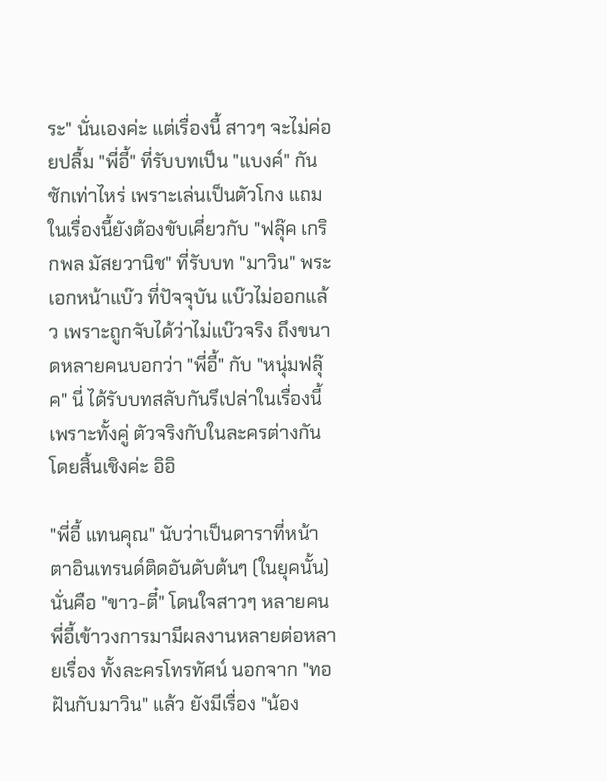ระ" นั่นเองค่ะ แต่เรื่องนี้ สาวๆ จะไม่ค่อยปลื้ม "พี่อี้" ที่รับบทเป็น "แบงค์" กันซักเท่าไหร่ เพราะเล่นเป็นตัวโกง แถมในเรื่องนี้ยังต้องขับเคี่ยวกับ "ฟลุ๊ค เกริกพล มัสยวานิช" ที่รับบท "มาวิน" พระเอกหน้าแบ๊ว ที่ปัจจุบัน แบ๊วไม่ออกแล้ว เพราะถูกจับได้ว่าไม่แบ๊วจริง ถึงขนาดหลายคนบอกว่า "พี่อี้" กับ "หนุ่มฟลุ๊ค" นี่ ได้รับบทสลับกันรึเปล่าในเรื่องนี้ เพราะทั้งคู่ ตัวจริงกับในละครต่างกันโดยสิ้นเชิงค่ะ อิอิ

"พี่อี้ แทนคุณ" นับว่าเป็นดาราที่หน้าตาอินเทรนด์ติดอันดับต้นๆ (ในยุคนั้น) นั่นคือ "ขาว-ตี๋" โดนใจสาวๆ หลายคน พี่อี้เข้าวงการมามีผลงานหลายต่อหลายเรื่อง ทั้งละครโทรทัศน์ นอกจาก "ทอฝันกับมาวิน" แล้ว ยังมีเรื่อง "น้อง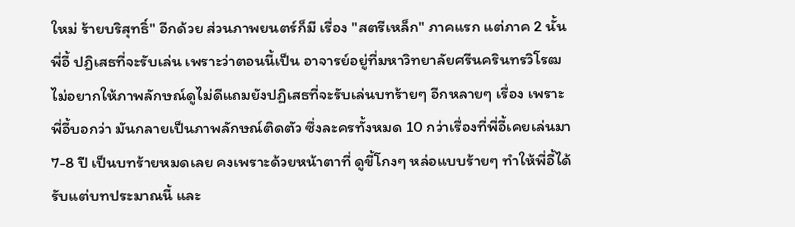ใหม่ ร้ายบริสุทธิ์" อีกด้วย ส่วนภาพยนตร์ก็มี เรื่อง "สตรีเหล็ก" ภาคแรก แต่ภาค 2 นั้น พี่อี้ ปฏิเสธที่จะรับเล่น เพราะว่าตอนนี้เป็น อาจารย์อยู่ที่มหาวิทยาลัยศรีนครินทรวิโรฒ ไม่อยากให้ภาพลักษณ์ดูไม่ดีแถมยังปฏิเสธที่จะรับเล่นบทร้ายๆ อีกหลายๆ เรื่อง เพราะพี่อี้บอกว่า มันกลายเป็นภาพลักษณ์ติดตัว ซึ่งละครทั้งหมด 10 กว่าเรื่องที่พี่อี้เคยเล่นมา 7-8 ปี เป็นบทร้ายหมดเลย คงเพราะด้วยหน้าตาที่ ดูขี้โกงๆ หล่อแบบร้ายๆ ทำให้พี่อี้ได้รับแต่บทประมาณนี้ และ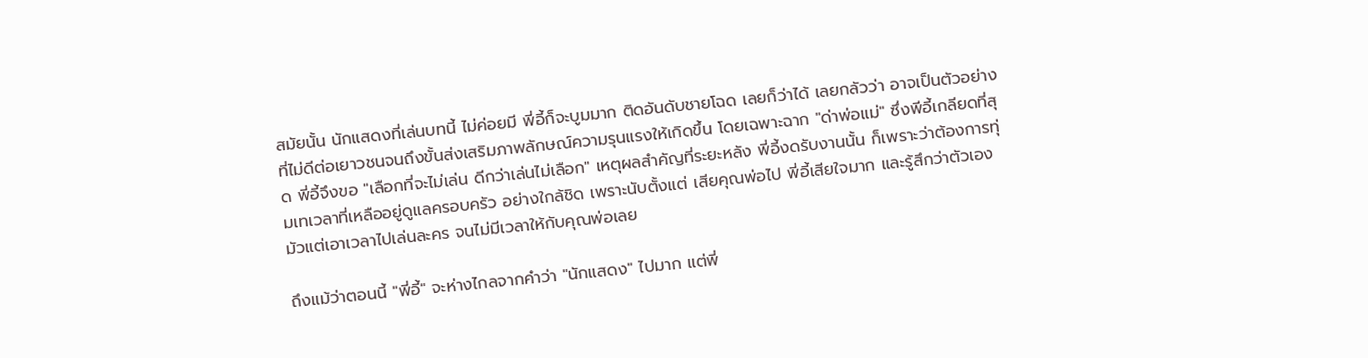สมัยนั้น นักแสดงที่เล่นบทนี้ ไม่ค่อยมี พี่อี้ก็จะบูมมาก ติดอันดับชายโฉด เลยก็ว่าได้ เลยกลัวว่า อาจเป็นตัวอย่างที่ไม่ดีต่อเยาวชนจนถึงขั้นส่งเสริมภาพลักษณ์ความรุนแรงให้เกิดขึ้น โดยเฉพาะฉาก "ด่าพ่อแม่" ซึ่งพีอี้เกลียดที่สุด พี่อี้จึงขอ "เลือกที่จะไม่เล่น ดีกว่าเล่นไม่เลือก" เหตุผลสำคัญที่ระยะหลัง พี่อี้งดรับงานนั้น ก็เพราะว่าต้องการทุ่มเทเวลาที่เหลืออยู่ดูแลครอบครัว อย่างใกล้ชิด เพราะนับตั้งแต่ เสียคุณพ่อไป พี่อี้เสียใจมาก และรู้สึกว่าตัวเองมัวแต่เอาเวลาไปเล่นละคร จนไม่มีเวลาให้กับคุณพ่อเลย

ถึงแม้ว่าตอนนี้ "พี่อี้" จะห่างไกลจากคำว่า "นักแสดง" ไปมาก แต่พี่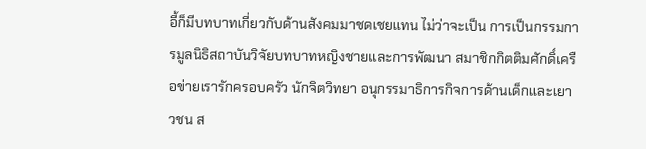อี้ก็มีบทบาทเกี่ยวกับด้านสังคมมาชดเชยแทน ไม่ว่าจะเป็น การเป็นกรรมการมูลนิธิสถาบันวิจัยบทบาทหญิงชายและการพัฒนา สมาชิกกิตติมศักดิ์เครือข่ายเรารักครอบครัว นักจิตวิทยา อนุกรรมาธิการกิจการด้านเด็กและเยาวชน ส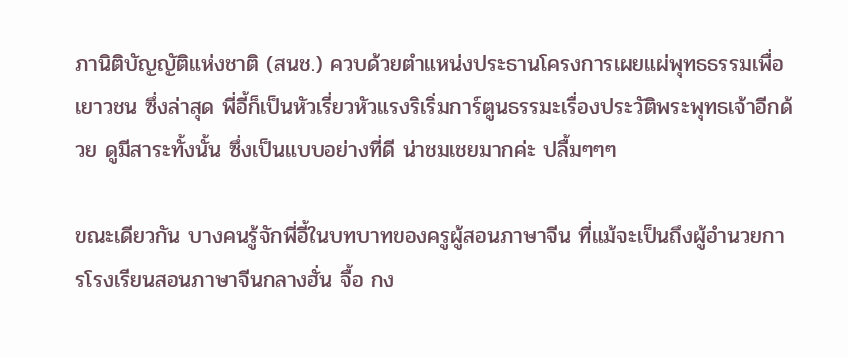ภานิติบัญญัติแห่งชาติ (สนช.) ควบด้วยตำแหน่งประธานโครงการเผยแผ่พุทธธรรมเพื่อเยาวชน ซึ่งล่าสุด พี่อี้ก็เป็นหัวเรี่ยวหัวแรงริเริ่มการ์ตูนธรรมะเรื่องประวัติพระพุทธเจ้าอีกด้วย ดูมีสาระทั้งนั้น ซึ่งเป็นแบบอย่างที่ดี น่าชมเชยมากค่ะ ปลื้มๆๆๆ

ขณะเดียวกัน บางคนรู้จักพี่อี้ในบทบาทของครูผู้สอนภาษาจีน ที่แม้จะเป็นถึงผู้อำนวยการโรงเรียนสอนภาษาจีนกลางฮั่น จื้อ กง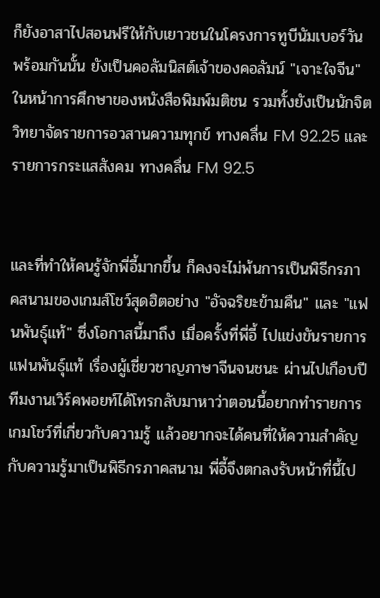ก็ยังอาสาไปสอนฟรีให้กับเยาวชนในโครงการทูบีนัมเบอร์วัน พร้อมกันนั้น ยังเป็นคอลัมนิสต์เจ้าของคอลัมน์ "เจาะใจจีน" ในหน้าการศึกษาของหนังสือพิมพ์มติชน รวมทั้งยังเป็นนักจิตวิทยาจัดรายการอวสานความทุกข์ ทางคลื่น FM 92.25 และรายการกระแสสังคม ทางคลื่น FM 92.5


และที่ทำให้คนรู้จักพี่อี้มากขึ้น ก็คงจะไม่พ้นการเป็นพิธีกรภาคสนามของเกมส์โชว์สุดฮิตอย่าง "อัจฉริยะข้ามคืน" และ "แฟนพันธุ์แท้" ซึ่งโอกาสนี้มาถึง เมื่อครั้งที่พี่อี้ ไปแข่งขันรายการแฟนพันธุ์แท้ เรื่องผู้เชี่ยวชาญภาษาจีนจนชนะ ผ่านไปเกือบปี ทีมงานเวิร์คพอยท์ได้โทรกลับมาหาว่าตอนนี้อยากทำรายการเกมโชว์ที่เกี่ยวกับความรู้ แล้วอยากจะได้คนที่ให้ความสำคัญกับความรู้มาเป็นพิธีกรภาคสนาม พี่อี้จึงตกลงรับหน้าที่นี้ไป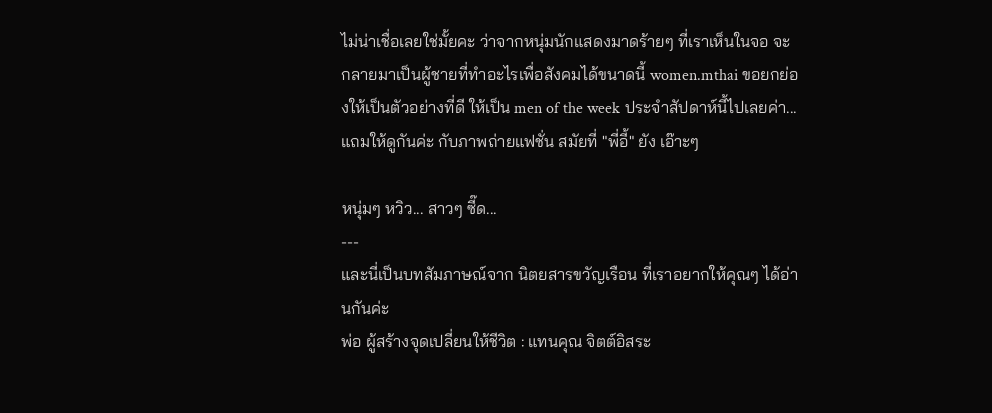ไม่น่าเชื่อเลยใช่มั้ยคะ ว่าจากหนุ่มนักแสดงมาดร้ายๆ ที่เราเห็นในจอ จะกลายมาเป็นผู้ชายที่ทำอะไรเพื่อสังคมได้ขนาดนี้ women.mthai ขอยกย่องให้เป็นตัวอย่างที่ดี ให้เป็น men of the week ประจำสัปดาห์นี้ไปเลยค่า...
แถมให้ดูกันค่ะ กับภาพถ่ายแฟชั่น สมัยที่ "พี่อี้" ยัง เอ๊าะๆ

หนุ่มๆ หวิว... สาวๆ ซี๊ด...
---
และนี่เป็นบทสัมภาษณ์จาก นิตยสารขวัญเรือน ที่เราอยากให้คุณๆ ได้อ่านกันค่ะ
พ่อ ผู้สร้างจุดเปลี่ยนให้ชีวิต : แทนคุณ จิตต์อิสระ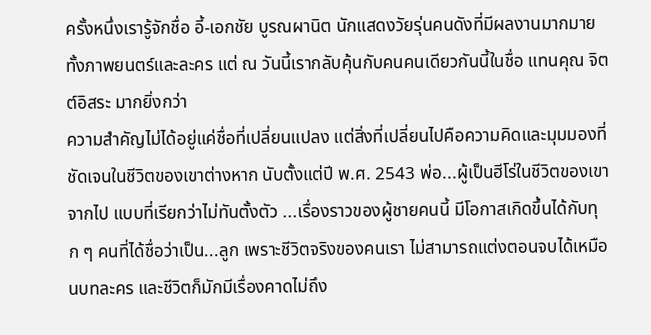ครั้งหนึ่งเรารู้จักชื่อ อี้-เอกชัย บูรณผานิต นักแสดงวัยรุ่นคนดังที่มีผลงานมากมาย ทั้งภาพยนตร์และละคร แต่ ณ วันนี้เรากลับคุ้นกับคนคนเดียวกันนี้ในชื่อ แทนคุณ จิตต์อิสระ มากยิ่งกว่า
ความสำคัญไม่ได้อยู่แค่ชื่อที่เปลี่ยนแปลง แต่สิ่งที่เปลี่ยนไปคือความคิดและมุมมองที่ชัดเจนในชีวิตของเขาต่างหาก นับตั้งแต่ปี พ.ศ. 2543 พ่อ...ผู้เป็นฮีโร่ในชีวิตของเขาจากไป แบบที่เรียกว่าไม่ทันตั้งตัว ...เรื่องราวของผู้ชายคนนี้ มีโอกาสเกิดขึ้นได้กับทุก ๆ คนที่ได้ชื่อว่าเป็น...ลูก เพราะชีวิตจริงของคนเรา ไม่สามารถแต่งตอนจบได้เหมือนบทละคร และชีวิตก็มักมีเรื่องคาดไม่ถึง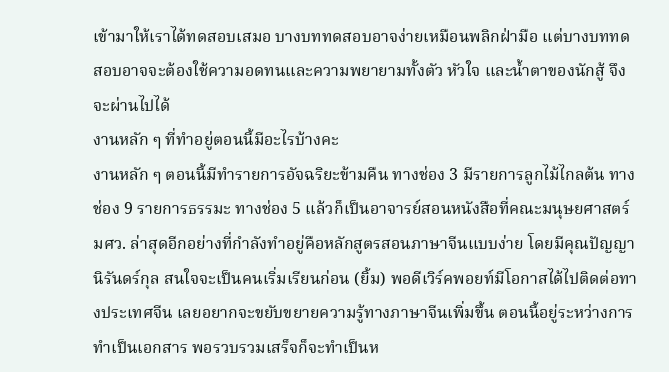เข้ามาให้เราได้ทดสอบเสมอ บางบททดสอบอาจง่ายเหมือนพลิกฝ่ามือ แต่บางบททดสอบอาจจะต้องใช้ความอดทนและความพยายามทั้งตัว หัวใจ และน้ำตาของนักสู้ จึงจะผ่านไปได้
งานหลัก ๆ ที่ทำอยู่ตอนนี้มีอะไรบ้างคะ
งานหลัก ๆ ตอนนี้มีทำรายการอัจฉริยะข้ามคืน ทางช่อง 3 มีรายการลูกไม้ไกลต้น ทางช่อง 9 รายการธรรมะ ทางช่อง 5 แล้วก็เป็นอาจารย์สอนหนังสือที่คณะมนุษยศาสตร์ มศว. ล่าสุดอีกอย่างที่กำลังทำอยู่คือหลักสูตรสอนภาษาจีนแบบง่าย โดยมีคุณปัญญา นิรันดร์กุล สนใจจะเป็นคนเริ่มเรียนก่อน (ยิ้ม) พอดีเวิร์คพอยท์มีโอกาสได้ไปติดต่อทางประเทศจีน เลยอยากจะขยับขยายความรู้ทางภาษาจีนเพิ่มขึ้น ตอนนี้อยู่ระหว่างการทำเป็นเอกสาร พอรวบรวมเสร็จก็จะทำเป็นห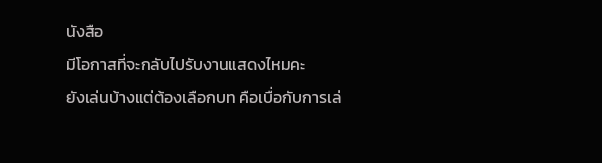นังสือ
มีโอกาสที่จะกลับไปรับงานแสดงไหมคะ
ยังเล่นบ้างแต่ต้องเลือกบท คือเบื่อกับการเล่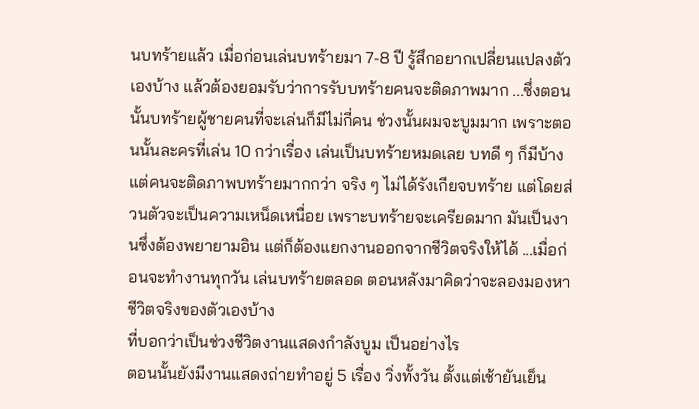นบทร้ายแล้ว เมื่อก่อนเล่นบทร้ายมา 7-8 ปี รู้สึกอยากเปลี่ยนแปลงตัวเองบ้าง แล้วต้องยอมรับว่าการรับบทร้ายคนจะติดภาพมาก ...ซึ่งตอนนั้นบทร้ายผู้ชายคนที่จะเล่นก็มีไม่กี่คน ช่วงนั้นผมจะบูมมาก เพราะตอนนั้นละครที่เล่น 10 กว่าเรื่อง เล่นเป็นบทร้ายหมดเลย บทดี ๆ ก็มีบ้าง แต่คนจะติดภาพบทร้ายมากกว่า จริง ๆ ไม่ได้รังเกียจบทร้าย แต่โดยส่วนตัวจะเป็นความเหน็ดเหนื่อย เพราะบทร้ายจะเครียดมาก มันเป็นงานซึ่งต้องพยายามอิน แต่ก็ต้องแยกงานออกจากชีวิตจริงให้ได้ ...เมื่อก่อนจะทำงานทุกวัน เล่นบทร้ายตลอด ตอนหลังมาคิดว่าจะลองมองหาชีวิตจริงของตัวเองบ้าง
ที่บอกว่าเป็นช่วงชีวิตงานแสดงกำลังบูม เป็นอย่างไร
ตอนนั้นยังมีงานแสดงถ่ายทำอยู่ 5 เรื่อง วิ่งทั้งวัน ตั้งแต่เช้ายันเย็น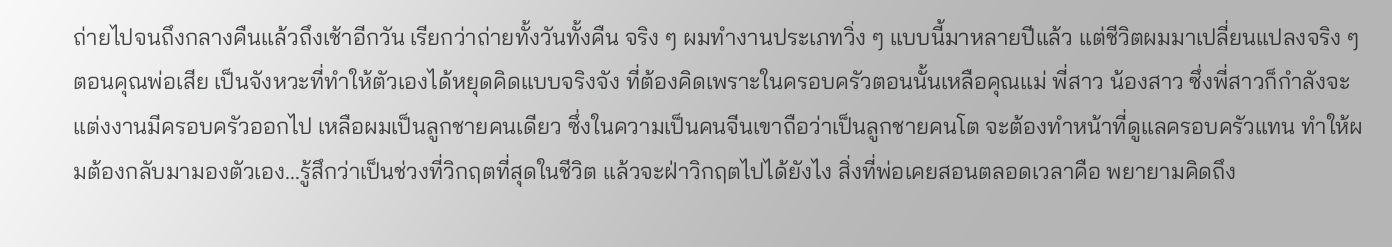ถ่ายไปจนถึงกลางคืนแล้วถึงเช้าอีกวัน เรียกว่าถ่ายทั้งวันทั้งคืน จริง ๆ ผมทำงานประเภทวิ่ง ๆ แบบนี้มาหลายปีแล้ว แต่ชีวิตผมมาเปลี่ยนแปลงจริง ๆ ตอนคุณพ่อเสีย เป็นจังหวะที่ทำให้ตัวเองได้หยุดคิดแบบจริงจัง ที่ต้องคิดเพราะในครอบครัวตอนนั้นเหลือคุณแม่ พี่สาว น้องสาว ซึ่งพี่สาวก็กำลังจะแต่งงานมีครอบครัวออกไป เหลือผมเป็นลูกชายคนเดียว ซึ่งในความเป็นคนจีนเขาถือว่าเป็นลูกชายคนโต จะต้องทำหน้าที่ดูแลครอบครัวแทน ทำให้ผมต้องกลับมามองตัวเอง...รู้สึกว่าเป็นช่วงที่วิกฤตที่สุดในชีวิต แล้วจะฝ่าวิกฤตไปได้ยังไง สิ่งที่พ่อเคยสอนตลอดเวลาคือ พยายามคิดถึง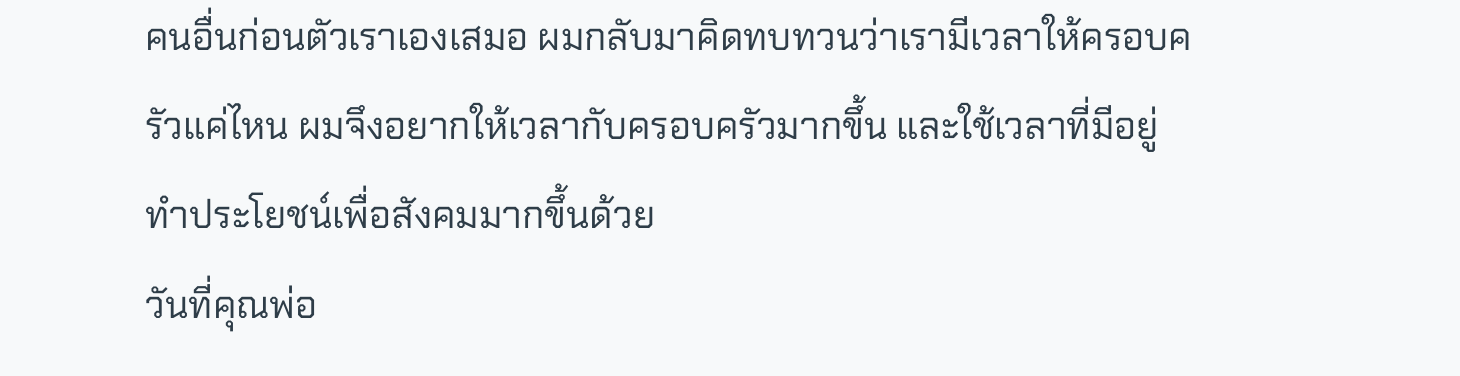คนอื่นก่อนตัวเราเองเสมอ ผมกลับมาคิดทบทวนว่าเรามีเวลาให้ครอบครัวแค่ไหน ผมจึงอยากให้เวลากับครอบครัวมากขึ้น และใช้เวลาที่มีอยู่ทำประโยชน์เพื่อสังคมมากขึ้นด้วย
วันที่คุณพ่อ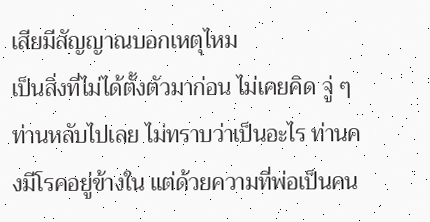เสียมีสัญญาณบอกเหตุไหม
เป็นสิ่งที่ไม่ได้ตั้งตัวมาก่อน ไม่เคยคิด จู่ ๆ ท่านหลับไปเลย ไม่ทราบว่าเป็นอะไร ท่านคงมีโรคอยู่ข้างใน แต่ด้วยความที่พ่อเป็นคน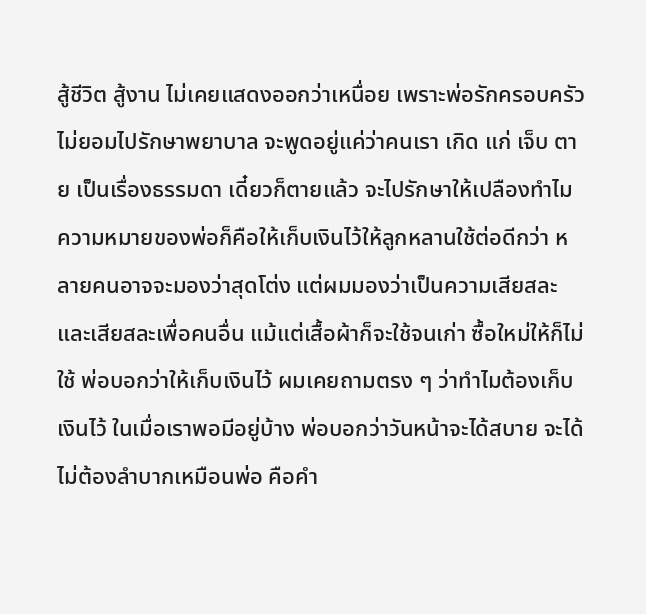สู้ชีวิต สู้งาน ไม่เคยแสดงออกว่าเหนื่อย เพราะพ่อรักครอบครัว ไม่ยอมไปรักษาพยาบาล จะพูดอยู่แค่ว่าคนเรา เกิด แก่ เจ็บ ตาย เป็นเรื่องธรรมดา เดี๋ยวก็ตายแล้ว จะไปรักษาให้เปลืองทำไม
ความหมายของพ่อก็คือให้เก็บเงินไว้ให้ลูกหลานใช้ต่อดีกว่า หลายคนอาจจะมองว่าสุดโต่ง แต่ผมมองว่าเป็นความเสียสละ และเสียสละเพื่อคนอื่น แม้แต่เสื้อผ้าก็จะใช้จนเก่า ซื้อใหม่ให้ก็ไม่ใช้ พ่อบอกว่าให้เก็บเงินไว้ ผมเคยถามตรง ๆ ว่าทำไมต้องเก็บเงินไว้ ในเมื่อเราพอมีอยู่บ้าง พ่อบอกว่าวันหน้าจะได้สบาย จะได้ไม่ต้องลำบากเหมือนพ่อ คือคำ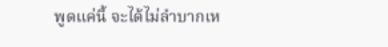พูดแค่นี้ จะได้ไม่ลำบากเห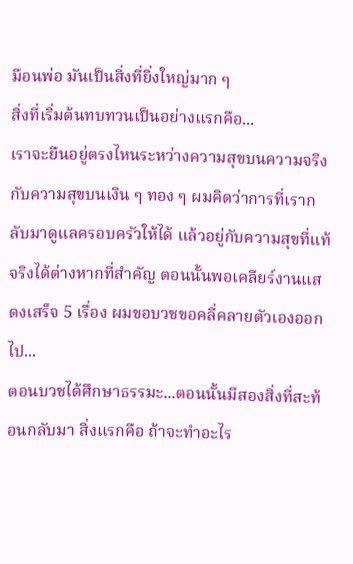มือนพ่อ มันเป็นสิ่งที่ยิ่งใหญ่มาก ๆ
สิ่งที่เริ่มต้นทบทวนเป็นอย่างแรกคือ...
เราจะยืนอยู่ตรงไหนระหว่างความสุขบนความจริงกับความสุขบนเงิน ๆ ทอง ๆ ผมคิดว่าการที่เรากลับมาดูแลครอบครัวให้ได้ แล้วอยู่กับความสุขที่แท้จริงได้ต่างหากที่สำคัญ ตอนนั้นพอเคลียร์งานแสดงเสร็จ 5 เรื่อง ผมขอบวชขอคลี่คลายตัวเองออกไป...
ตอนบวชได้ศึกษาธรรมะ...ตอนนั้นมีสองสิ่งที่สะท้อนกลับมา สิ่งแรกคือ ถ้าจะทำอะไร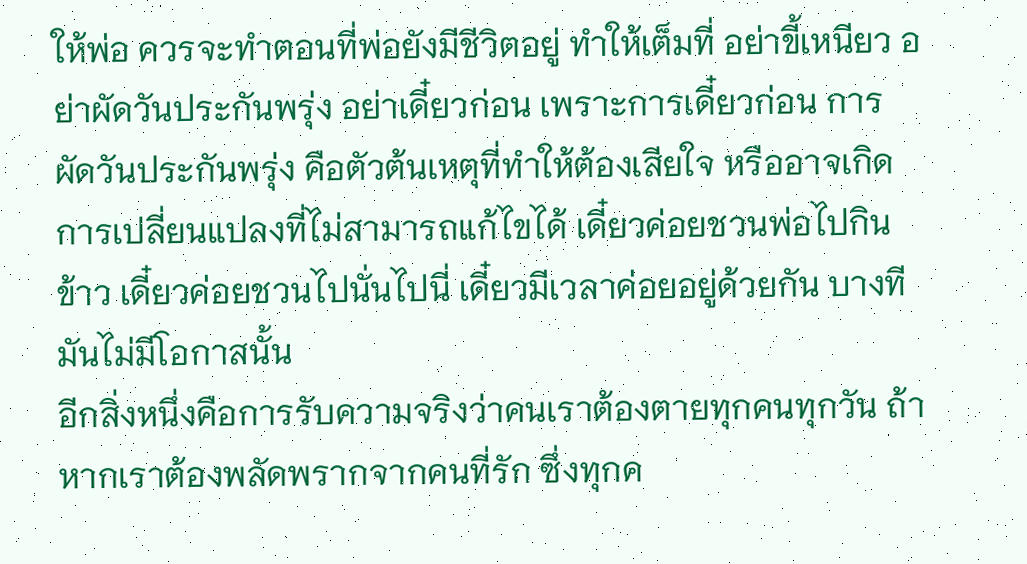ให้พ่อ ควรจะทำตอนที่พ่อยังมีชีวิตอยู่ ทำให้เต็มที่ อย่าขี้เหนียว อย่าผัดวันประกันพรุ่ง อย่าเดี๋ยวก่อน เพราะการเดี๋ยวก่อน การผัดวันประกันพรุ่ง คือตัวต้นเหตุที่ทำให้ต้องเสียใจ หรืออาจเกิดการเปลี่ยนแปลงที่ไม่สามารถแก้ไขได้ เดี๋ยวค่อยชวนพ่อไปกินข้าว เดี๋ยวค่อยชวนไปนั่นไปนี่ เดี๋ยวมีเวลาค่อยอยู่ด้วยกัน บางทีมันไม่มีโอกาสนั้น
อีกสิ่งหนึ่งคือการรับความจริงว่าคนเราต้องตายทุกคนทุกวัน ถ้าหากเราต้องพลัดพรากจากคนที่รัก ซึ่งทุกค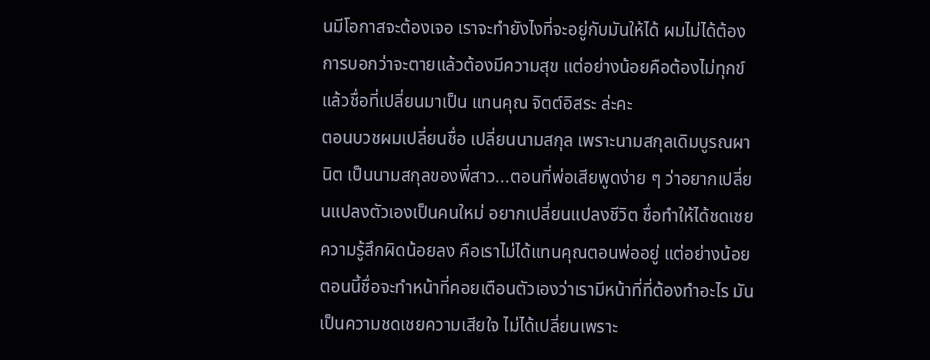นมีโอกาสจะต้องเจอ เราจะทำยังไงที่จะอยู่กับมันให้ได้ ผมไม่ได้ต้องการบอกว่าจะตายแล้วต้องมีความสุข แต่อย่างน้อยคือต้องไม่ทุกข์
แล้วชื่อที่เปลี่ยนมาเป็น แทนคุณ จิตต์อิสระ ล่ะคะ
ตอนบวชผมเปลี่ยนชื่อ เปลี่ยนนามสกุล เพราะนามสกุลเดิมบูรณผานิต เป็นนามสกุลของพี่สาว...ตอนที่พ่อเสียพูดง่าย ๆ ว่าอยากเปลี่ยนแปลงตัวเองเป็นคนใหม่ อยากเปลี่ยนแปลงชีวิต ชื่อทำให้ได้ชดเชยความรู้สึกผิดน้อยลง คือเราไม่ได้แทนคุณตอนพ่ออยู่ แต่อย่างน้อยตอนนี้ชื่อจะทำหน้าที่คอยเตือนตัวเองว่าเรามีหน้าที่ที่ต้องทำอะไร มันเป็นความชดเชยความเสียใจ ไม่ได้เปลี่ยนเพราะ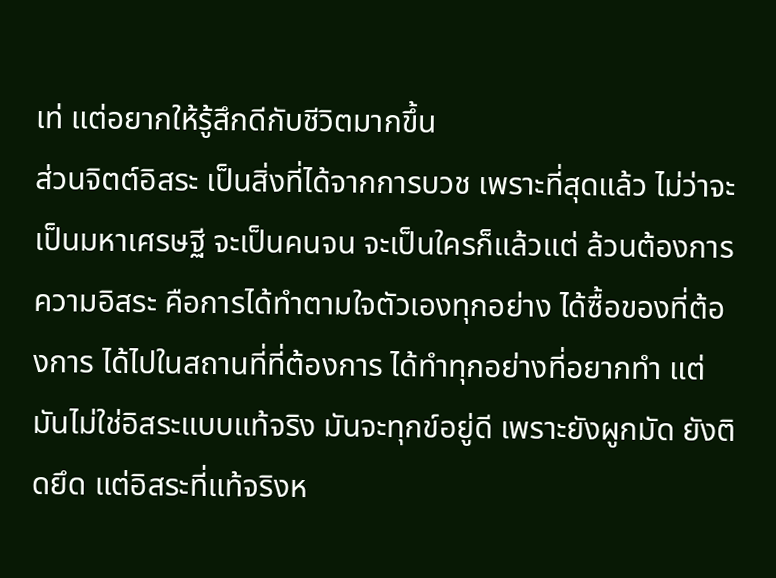เท่ แต่อยากให้รู้สึกดีกับชีวิตมากขึ้น
ส่วนจิตต์อิสระ เป็นสิ่งที่ได้จากการบวช เพราะที่สุดแล้ว ไม่ว่าจะเป็นมหาเศรษฐี จะเป็นคนจน จะเป็นใครก็แล้วแต่ ล้วนต้องการความอิสระ คือการได้ทำตามใจตัวเองทุกอย่าง ได้ซื้อของที่ต้องการ ได้ไปในสถานที่ที่ต้องการ ได้ทำทุกอย่างที่อยากทำ แต่มันไม่ใช่อิสระแบบแท้จริง มันจะทุกข์อยู่ดี เพราะยังผูกมัด ยังติดยึด แต่อิสระที่แท้จริงห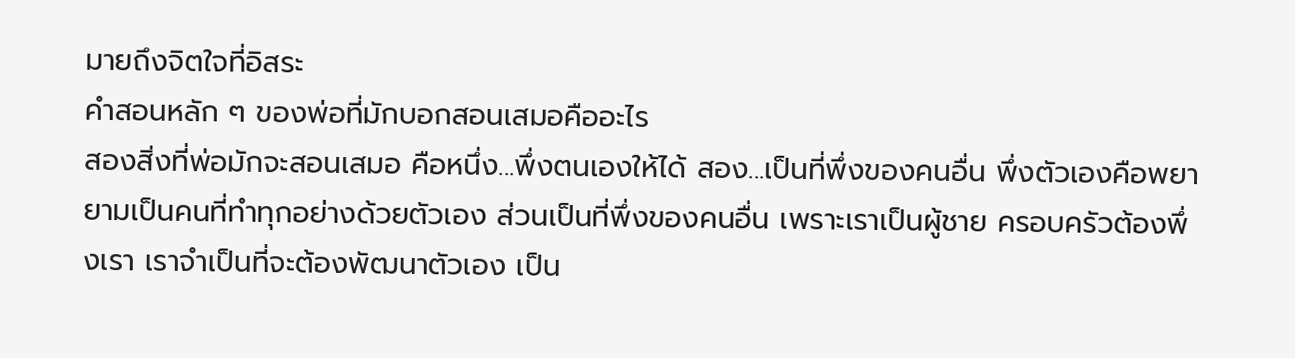มายถึงจิตใจที่อิสระ
คำสอนหลัก ๆ ของพ่อที่มักบอกสอนเสมอคืออะไร
สองสิ่งที่พ่อมักจะสอนเสมอ คือหนึ่ง...พึ่งตนเองให้ได้ สอง...เป็นที่พึ่งของคนอื่น พึ่งตัวเองคือพยายามเป็นคนที่ทำทุกอย่างด้วยตัวเอง ส่วนเป็นที่พึ่งของคนอื่น เพราะเราเป็นผู้ชาย ครอบครัวต้องพึ่งเรา เราจำเป็นที่จะต้องพัฒนาตัวเอง เป็น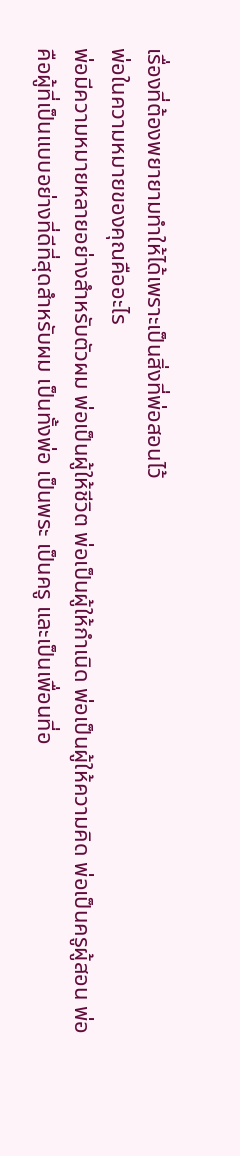เรื่องที่ต้องพยายามทำให้ได้เพราะเป็นสิ่งที่พ่อสอนไว้
พ่อในความหมายของคุณคืออะไร
พ่อมีความหมายหลายอย่างสำหรับตัวผม พ่อเป็นผู้ให้ชีวิต พ่อเป็นผู้ให้กำเนิด พ่อเป็นผู้ให้ความคิด พ่อเป็นครูผู้สอน พ่อคือผู้ที่เป็นแบบอย่างที่ดีที่สุดสำหรับผม เป็นทั้งพ่อ เป็นพระ เป็นครู และเป็นเพื่อนที่อ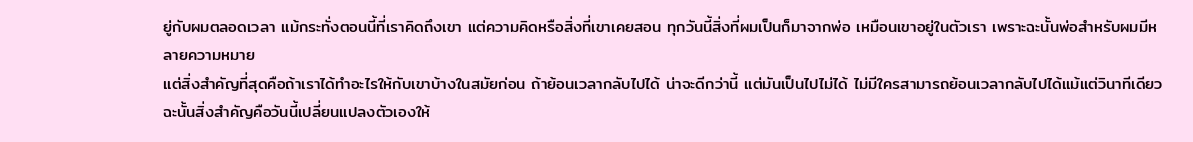ยู่กับผมตลอดเวลา แม้กระทั่งตอนนี้ที่เราคิดถึงเขา แต่ความคิดหรือสิ่งที่เขาเคยสอน ทุกวันนี้สิ่งที่ผมเป็นก็มาจากพ่อ เหมือนเขาอยู่ในตัวเรา เพราะฉะนั้นพ่อสำหรับผมมีหลายความหมาย
แต่สิ่งสำคัญที่สุดคือถ้าเราได้ทำอะไรให้กับเขาบ้างในสมัยก่อน ถ้าย้อนเวลากลับไปได้ น่าจะดีกว่านี้ แต่มันเป็นไปไม่ได้ ไม่มีใครสามารถย้อนเวลากลับไปได้แม้แต่วินาทีเดียว ฉะนั้นสิ่งสำคัญคือวันนี้เปลี่ยนแปลงตัวเองให้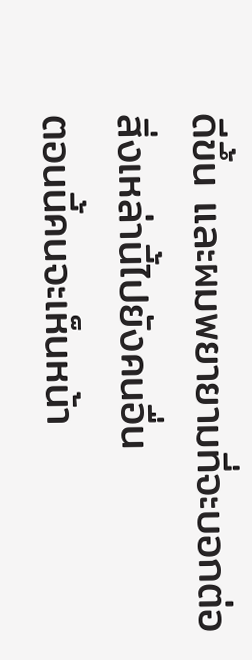ดีขึ้น และผมพยายามที่จะบอกต่อสิ่งเหล่านี้ไปยังคนอื่น
ตอนนี้คนจะเห็นหน้า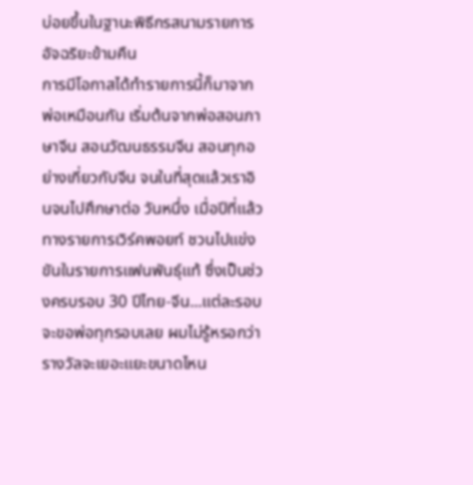บ่อยขึ้นในฐานะพิธีกรสนามรายการอัจฉริยะข้ามคืน
การมีโอกาสได้ทำรายการนี้ก็มาจากพ่อเหมือนกัน เริ่มต้นจากพ่อสอนภาษาจีน สอนวัฒนธรรมจีน สอนทุกอย่างเกี่ยวกับจีน จนในที่สุดแล้วเราอินจนไปศึกษาต่อ วันหนึ่ง เมื่อปีที่แล้วทางรายการเวิร์คพอยท์ ชวนไปแข่งขันในรายการแฟนพันธุ์แท้ ซึ่งเป็นช่วงครบรอบ 30 ปีไทย-จีน...แต่ละรอบจะขอพ่อทุกรอบเลย ผมไม่รู้หรอกว่ารางวัลจะเยอะแยะขนาดไหน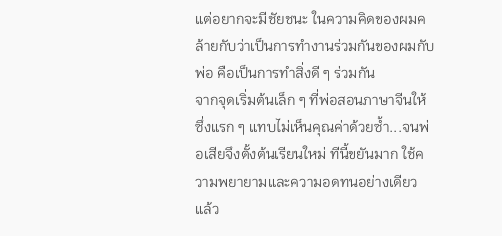แต่อยากจะมีชัยชนะ ในความคิดของผมคล้ายกับว่าเป็นการทำงานร่วมกันของผมกับพ่อ คือเป็นการทำสิ่งดี ๆ ร่วมกัน
จากจุดเริ่มต้นเล็ก ๆ ที่พ่อสอนภาษาจีนให้ ซึ่งแรก ๆ แทบไม่เห็นคุณค่าด้วยซ้ำ...จนพ่อเสียจึงตั้งต้นเรียนใหม่ ทีนี้ขยันมาก ใช้ความพยายามและความอดทนอย่างเดียว แล้ว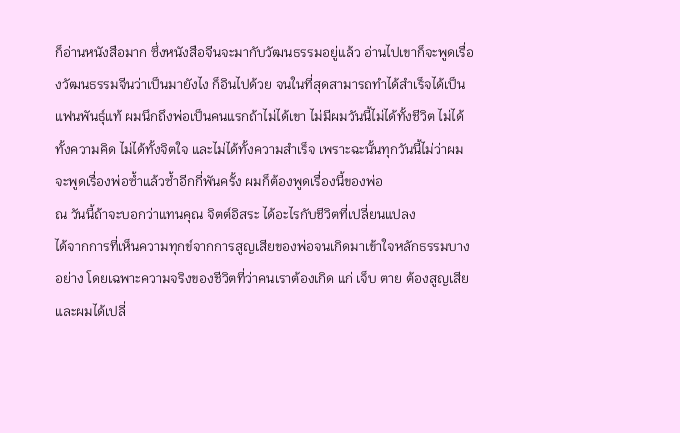ก็อ่านหนังสือมาก ซึ่งหนังสือจีนจะมากับวัฒนธรรมอยู่แล้ว อ่านไปเขาก็จะพูดเรื่องวัฒนธรรมจีนว่าเป็นมายังไง ก็อินไปด้วย จนในที่สุดสามารถทำได้สำเร็จได้เป็นแฟนพันธุ์แท้ ผมนึกถึงพ่อเป็นคนแรกถ้าไม่ได้เขา ไม่มีผมวันนี้ไม่ได้ทั้งชีวิต ไม่ได้ทั้งความคิด ไม่ได้ทั้งจิตใจ และไม่ได้ทั้งความสำเร็จ เพราะฉะนั้นทุกวันนี้ไม่ว่าผมจะพูดเรื่องพ่อซ้ำแล้วซ้ำอีกกี่พันครั้ง ผมก็ต้องพูดเรื่องนี้ของพ่อ
ณ วันนี้ถ้าจะบอกว่าแทนคุณ จิตต์อิสระ ได้อะไรกับชีวิตที่เปลี่ยนแปลง
ได้จากการที่เห็นความทุกข์จากการสูญเสียของพ่อจนเกิดมาเข้าใจหลักธรรมบางอย่าง โดยเฉพาะความจริงของชีวิตที่ว่าคนเราต้องเกิด แก่ เจ็บ ตาย ต้องสูญเสีย และผมได้เปลี่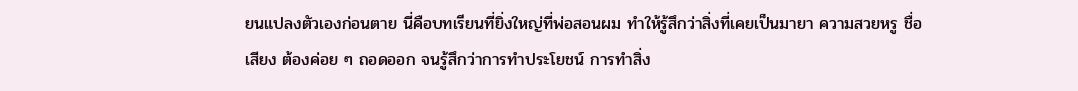ยนแปลงตัวเองก่อนตาย นี่คือบทเรียนที่ยิ่งใหญ่ที่พ่อสอนผม ทำให้รู้สึกว่าสิ่งที่เคยเป็นมายา ความสวยหรู ชื่อเสียง ต้องค่อย ๆ ถอดออก จนรู้สึกว่าการทำประโยชน์ การทำสิ่ง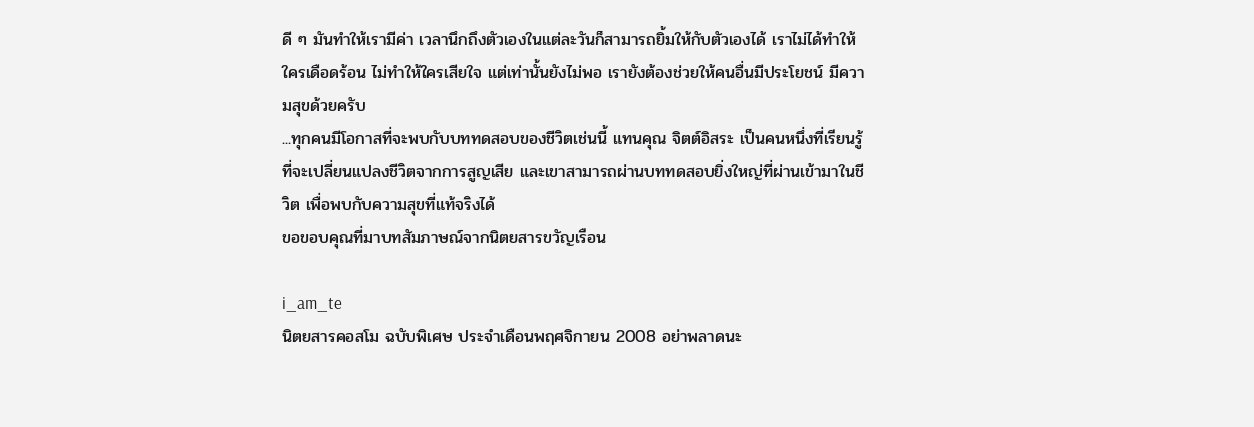ดี ๆ มันทำให้เรามีค่า เวลานึกถึงตัวเองในแต่ละวันก็สามารถยิ้มให้กับตัวเองได้ เราไม่ได้ทำให้ใครเดือดร้อน ไม่ทำให้ใครเสียใจ แต่เท่านั้นยังไม่พอ เรายังต้องช่วยให้คนอื่นมีประโยชน์ มีความสุขด้วยครับ
...ทุกคนมีโอกาสที่จะพบกับบททดสอบของชีวิตเช่นนี้ แทนคุณ จิตต์อิสระ เป็นคนหนึ่งที่เรียนรู้ที่จะเปลี่ยนแปลงชีวิตจากการสูญเสีย และเขาสามารถผ่านบททดสอบยิ่งใหญ่ที่ผ่านเข้ามาในชีวิต เพื่อพบกับความสุขที่แท้จริงได้
ขอขอบคุณที่มาบทสัมภาษณ์จากนิตยสารขวัญเรือน

i_am_te
นิตยสารคอสโม ฉบับพิเศษ ประจำเดือนพฤศจิกายน 2008 อย่าพลาดนะ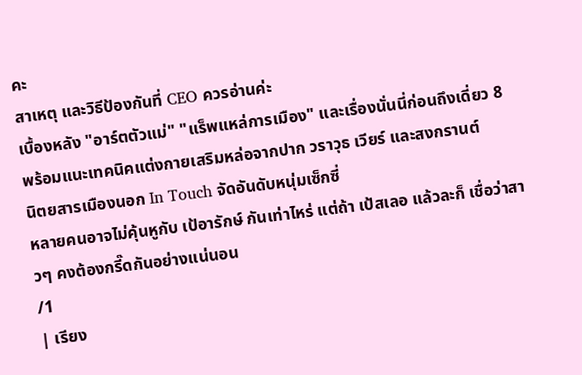คะ
สาเหตุ และวิธีป้องกันที่ CEO ควรอ่านค่ะ
เบื้องหลัง "อาร์ตตัวแม่" "แร็พแหล่การเมือง" และเรื่องนั่นนี่ก่อนถึงเดี่ยว 8
พร้อมแนะเทคนิคแต่งกายเสริมหล่อจากปาก วราวุธ เวียร์ และสงกรานต์
นิตยสารเมืองนอก In Touch จัดอันดับหนุ่มเซ็กซี่
หลายคนอาจไม่คุ้นหูกับ เป้อารักษ์ กันเท่าไหร่ แต่ถ้า เป้สเลอ แล้วละก็ เชื่อว่าสาวๆ คงต้องกรี๊ดกันอย่างแน่นอน
/1
| เรียง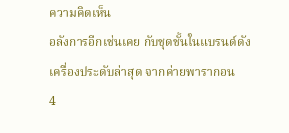ความคิดเห็น
อลังการอีกเช่นเคย กับชุดชั้นในแบรนด์ดัง
เครื่องประดับล่าสุด จากค่ายพารากอน
4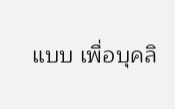แบบ เพื่อบุคลิ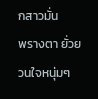กสาวมั่น
พรางตา ยั่วยวนใจหนุ่มๆ